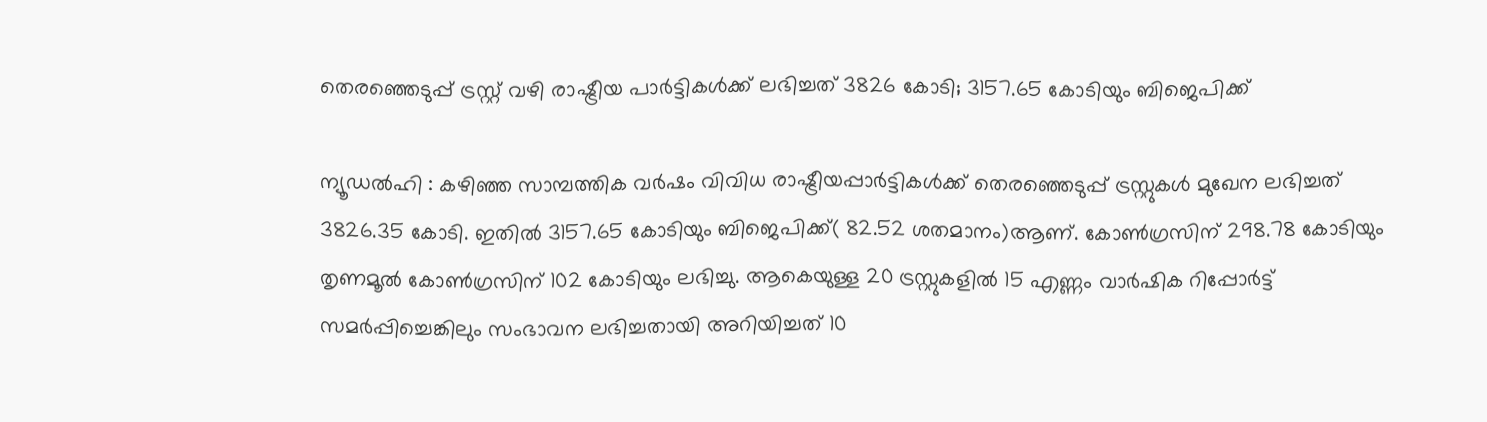തെരഞ്ഞെടുപ്പ് ട്രസ്റ്റ് വഴി രാഷ്ട്രീയ പാര്‍ട്ടികള്‍ക്ക് ലഭിച്ചത് 3826 കോടി; 3157.65 കോടിയും ബിജെപിക്ക്

ന്യൂഡല്‍ഹി : കഴിഞ്ഞ സാമ്പത്തിക വര്‍ഷം വിവിധ രാഷ്ട്രീയപ്പാര്‍ട്ടികള്‍ക്ക് തെരഞ്ഞെടുപ്പ് ട്രസ്റ്റുകള്‍ മുഖേന ലഭിച്ചത് 3826.35 കോടി. ഇതില്‍ 3157.65 കോടിയും ബിജെപിക്ക്( 82.52 ശതമാനം)ആണ്. കോണ്‍ഗ്രസിന് 298.78 കോടിയും തൃണമൂല്‍ കോണ്‍ഗ്രസിന് 102 കോടിയും ലഭിച്ചു. ആകെയുള്ള 20 ട്രസ്റ്റുകളില്‍ 15 എണ്ണം വാര്‍ഷിക റിപ്പോര്‍ട്ട് സമര്‍പ്പിച്ചെങ്കിലും സംഭാവന ലഭിച്ചതായി അറിയിച്ചത് 10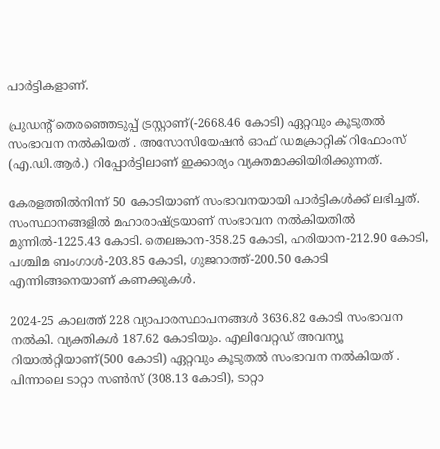പാര്‍ട്ടികളാണ്.

പ്രുഡന്റ് തെരഞ്ഞെടുപ്പ് ട്രസ്റ്റാണ്(-2668.46 കോടി) ഏറ്റവും കൂടുതൽ സംഭാവന നൽകിയത് . അസോസിയേഷൻ ഓഫ് ഡമക്രാറ്റിക് റിഫോംസ് (എ.ഡി.ആർ.) റിപ്പോർട്ടിലാണ് ഇക്കാര്യം വ്യക്തമാക്കിയിരിക്കുന്നത്.

കേരളത്തില്‍നിന്ന് 50 കോടിയാണ് സംഭാവനയായി പാര്‍ട്ടികള്‍ക്ക് ലഭിച്ചത്. സംസ്ഥാനങ്ങളില്‍ മഹാരാഷ്ട്രയാണ് സംഭാവന നല്‍കിയതില്‍ മുന്നില്‍-1225.43 കോടി. തെലങ്കാന-358.25 കോടി, ഹരിയാന-212.90 കോടി, പശ്ചിമ ബംഗാള്‍-203.85 കോടി, ഗുജറാത്ത്-200.50 കോടി എന്നിങ്ങനെയാണ് കണക്കുകള്‍.

2024-25 കാലത്ത് 228 വ്യാപാരസ്ഥാപനങ്ങൾ 3636.82 കോടി സംഭാവന നൽകി. വ്യക്തികൾ 187.62 കോടിയും. എലിവേറ്റഡ് അവന്യൂ റിയാൽറ്റിയാണ്(500 കോടി) ഏറ്റവും കൂടുതൽ സംഭാവന നൽകിയത് . പിന്നാലെ ടാറ്റാ സണ്‍സ് (308.13 കോടി), ടാറ്റാ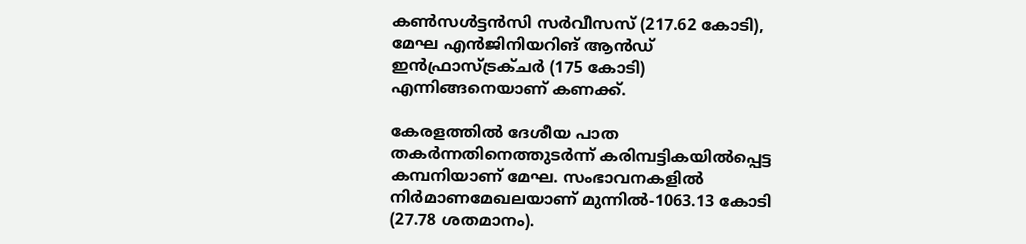കണ്‍സള്‍ട്ടന്‍സി സര്‍വീസസ് (217.62 കോടി), മേഘ എന്‍ജിനിയറിങ് ആന്‍ഡ് ഇന്‍ഫ്രാസ്ട്രക്ചര്‍ (175 കോടി) എന്നിങ്ങനെയാണ് കണക്ക്.

കേരളത്തില്‍ ദേശീയ പാത തകര്‍ന്നതിനെത്തുടര്‍ന്ന് കരിമ്പട്ടികയില്‍പ്പെട്ട കമ്പനിയാണ് മേഘ. സംഭാവനകളില്‍ നിര്‍മാണമേഖലയാണ് മുന്നില്‍-1063.13 കോടി (27.78 ശതമാനം).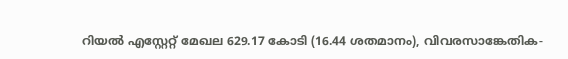റിയല്‍ എസ്റ്റേറ്റ് മേഖല 629.17 കോടി (16.44 ശതമാനം), വിവരസാങ്കേതിക-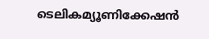ടെലികമ്യൂണിക്കേഷന്‍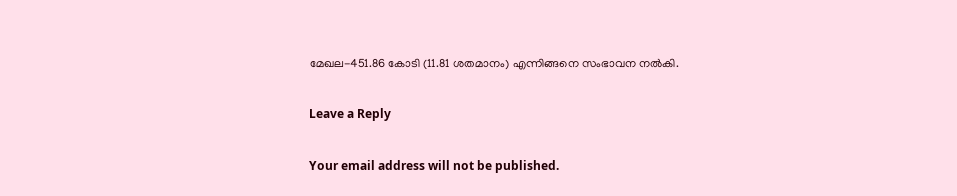മേഖല-451.86 കോടി (11.81 ശതമാനം) എന്നിങ്ങനെ സംഭാവന നല്‍കി.

Leave a Reply

Your email address will not be published.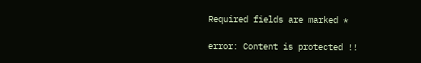Required fields are marked *

error: Content is protected !!